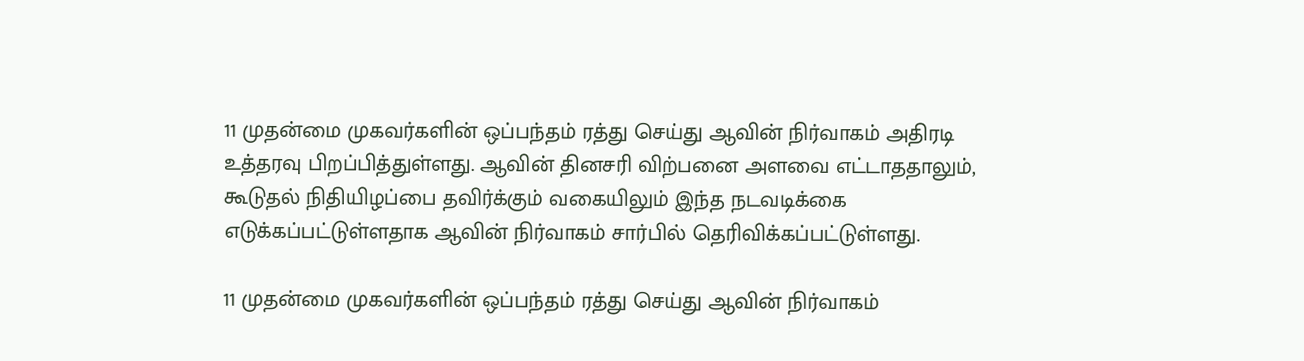11 முதன்மை முகவர்களின் ஒப்பந்தம் ரத்து செய்து ஆவின் நிர்வாகம் அதிரடி உத்தரவு பிறப்பித்துள்ளது. ஆவின் தினசரி விற்பனை அளவை எட்டாததாலும், கூடுதல் நிதியிழப்பை தவிர்க்கும் வகையிலும் இந்த நடவடிக்கை எடுக்கப்பட்டுள்ளதாக ஆவின் நிர்வாகம் சார்பில் தெரிவிக்கப்பட்டுள்ளது.

11 முதன்மை முகவர்களின் ஒப்பந்தம் ரத்து செய்து ஆவின் நிர்வாகம்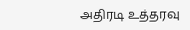அதிரடி உத்தரவு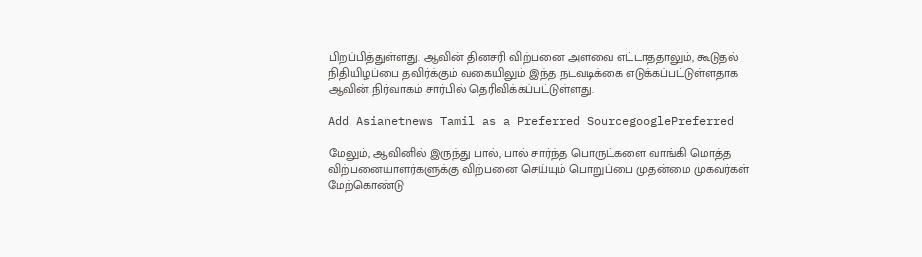பிறப்பித்துள்ளது. ஆவின் தினசரி விற்பனை அளவை எட்டாததாலும், கூடுதல் நிதியிழப்பை தவிர்க்கும் வகையிலும் இந்த நடவடிக்கை எடுக்கப்பட்டுள்ளதாக ஆவின் நிர்வாகம் சார்பில் தெரிவிக்கப்பட்டுள்ளது.

Add Asianetnews Tamil as a Preferred SourcegooglePreferred

மேலும், ஆவினில் இருந்து பால், பால் சார்ந்த பொருட்களை வாங்கி மொத்த விற்பனையாளர்களுக்கு விற்பனை செய்யும் பொறுப்பை முதன்மை முகவர்கள் மேற்கொண்டு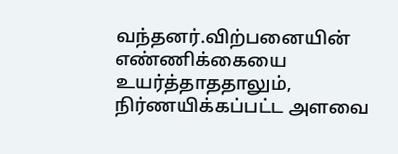வந்தனர்.விற்பனையின் எண்ணிக்கையை உயர்த்தாததாலும், நிர்ணயிக்கப்பட்ட அளவை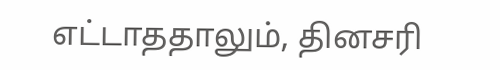எட்டாததாலும், தினசரி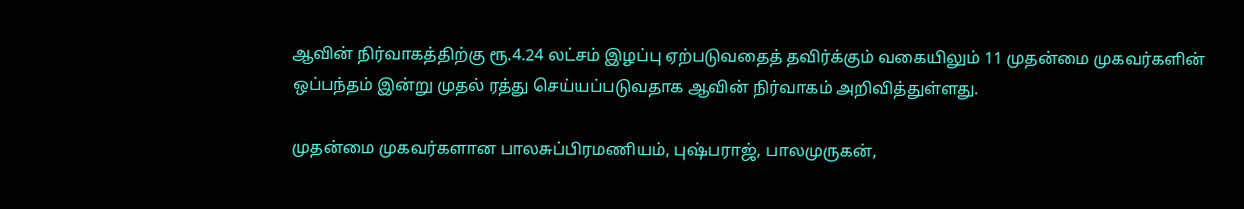ஆவின் நிர்வாகத்திற்கு ரூ.4.24 லட்சம் இழப்பு ஏற்படுவதைத் தவிர்க்கும் வகையிலும் 11 முதன்மை முகவர்களின் ஒப்பந்தம் இன்று முதல் ரத்து செய்யப்படுவதாக ஆவின் நிர்வாகம் அறிவித்துள்ளது.

முதன்மை முகவர்களான பாலசுப்பிரமணியம், புஷ்பராஜ், பாலமுருகன்,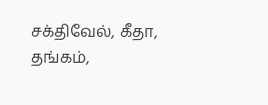சக்திவேல், கீதா, தங்கம்,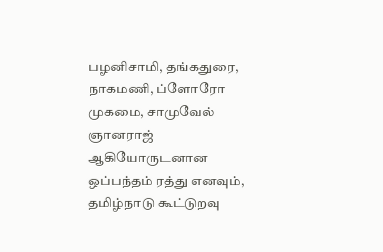பழனிசாமி, தங்கதுரை, நாகமணி, ப்ளோரோ முகமை, சாமுவேல் ஞானராஜ் ஆகியோருடனான ஒப்பந்தம் ரத்து எனவும், தமிழ்நாடு கூட்டுறவு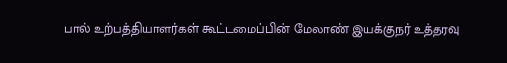பால் உற்பத்தியாளர்கள் கூட்டமைப்பின் மேலாண் இயக்குநர் உத்தரவு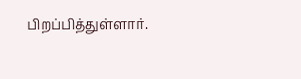பிறப்பித்துள்ளார்.